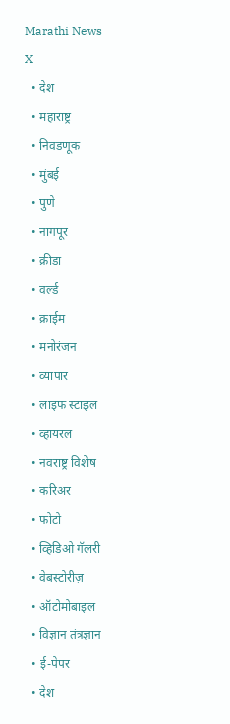Marathi News
X
  • देश
  • महाराष्ट्र
  • निवडणूक
  • मुंबई
  • पुणे
  • नागपूर
  • क्रीडा
  • वर्ल्ड
  • क्राईम
  • मनोरंजन
  • व्यापार
  • लाइफ स्टाइल
  • व्हायरल
  • नवराष्ट्र विशेष
  • करिअर
  • फोटो
  • व्हिडिओ गॅलरी
  • वेबस्टोरीज़
  • ऑटोमोबाइल
  • विज्ञान तंत्रज्ञान
  • ई-पेपर
  • देश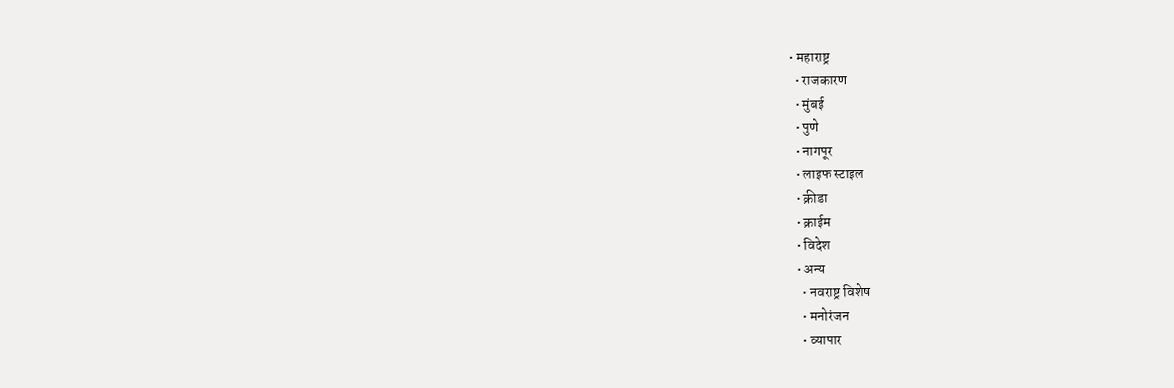• महाराष्ट्र
  • राजकारण
  • मुंबई
  • पुणे
  • नागपूर
  • लाइफ स्टाइल
  • क्रीडा
  • क्राईम
  • विदेश
  • अन्य
    • नवराष्ट्र विशेष
    • मनोरंजन
    • व्यापार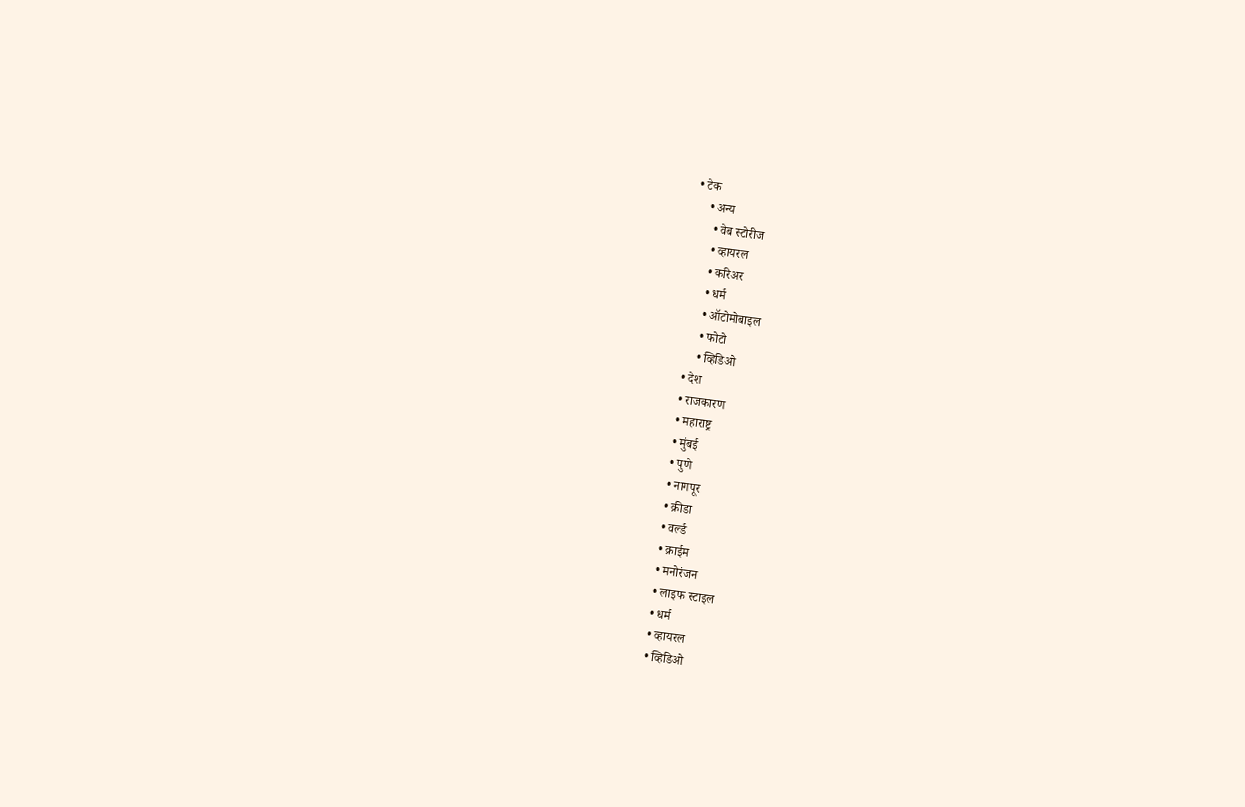• टेक
    • अन्य
      • वेब स्टोरीज
      • व्हायरल
      • करिअर
      • धर्म
      • ऑटोमोबाइल
      • फोटो
      • व्हिडिओ
  • देश
  • राजकारण
  • महाराष्ट्र
  • मुंबई
  • पुणे
  • नागपूर
  • क्रीडा
  • वर्ल्ड
  • क्राईम
  • मनोरंजन
  • लाइफ स्टाइल
  • धर्म
  • व्हायरल
  • व्हिडिओ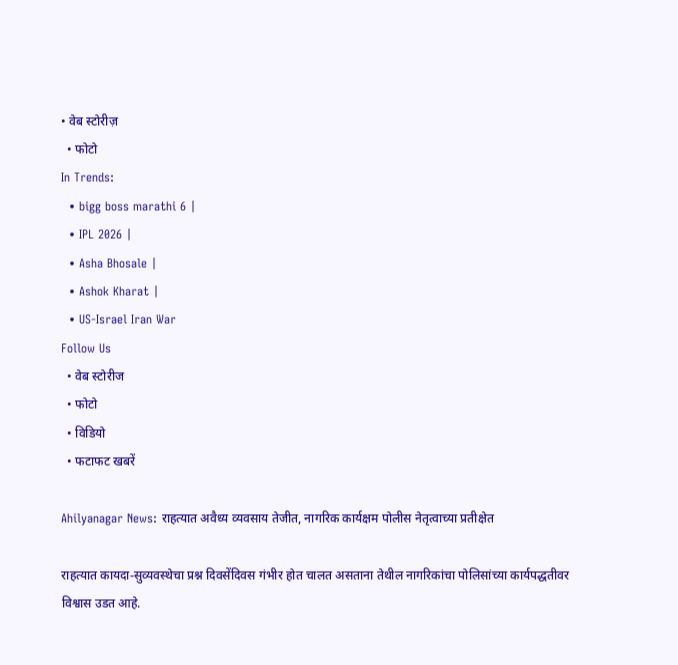• वेब स्टोरीज़
  • फोटो
In Trends:
  • bigg boss marathi 6 |
  • IPL 2026 |
  • Asha Bhosale |
  • Ashok Kharat |
  • US-Israel Iran War
Follow Us
  • वेब स्टोरीज
  • फोटो
  • विडियो
  • फटाफट खबरें

Ahilyanagar News: राहत्यात अवैध्य व्यवसाय तेजीत, नागरिक कार्यक्षम पोलीस नेतृत्वाच्या प्रतीक्षेत

राहत्यात कायदा-सुव्यवस्थेचा प्रश्न दिवसेंदिवस गंभीर होत चालत असताना तेथील नागरिकांचा पोलिसांच्या कार्यपद्धतीवर विश्वास उडत आहे.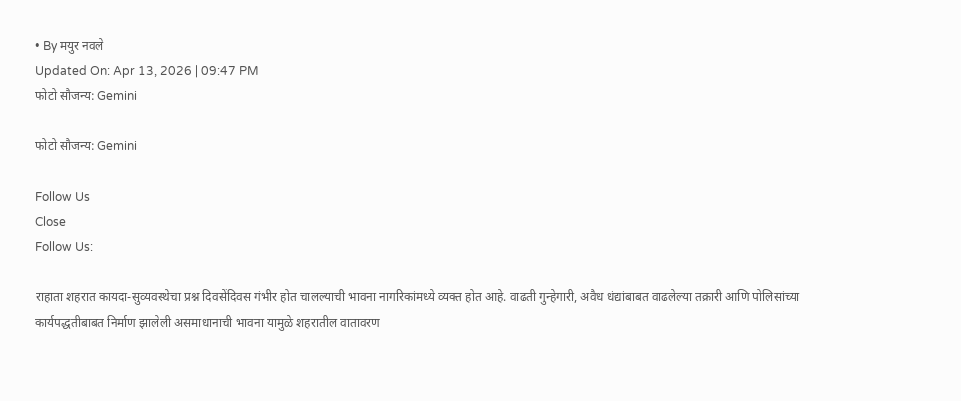• By मयुर नवले
Updated On: Apr 13, 2026 | 09:47 PM
फोटो सौजन्य: Gemini

फोटो सौजन्य: Gemini

Follow Us
Close
Follow Us:

राहाता शहरात कायदा-सुव्यवस्थेचा प्रश्न दिवसेंदिवस गंभीर होत चालल्याची भावना नागरिकांमध्ये व्यक्त होत आहे. वाढती गुन्हेगारी, अवैध धंद्यांबाबत वाढलेल्या तक्रारी आणि पोलिसांच्या कार्यपद्धतीबाबत निर्माण झालेली असमाधानाची भावना यामुळे शहरातील वातावरण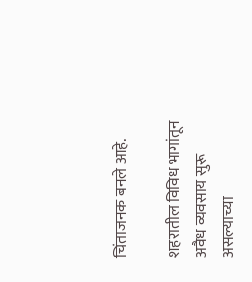चिंताजनक बनले आहे.

शहरातील विविध भागांतून अवैध व्यवसाय सुरू असल्याच्या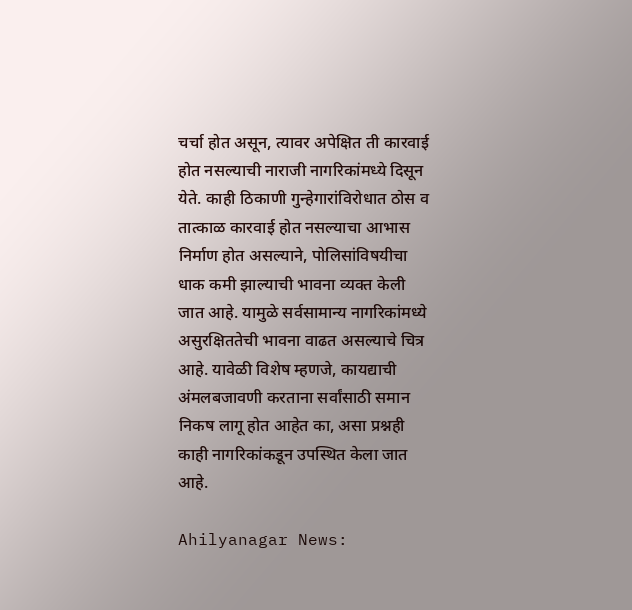चर्चा होत असून, त्यावर अपेक्षित ती कारवाई होत नसल्याची नाराजी नागरिकांमध्ये दिसून येते. काही ठिकाणी गुन्हेगारांविरोधात ठोस व तात्काळ कारवाई होत नसल्याचा आभास निर्माण होत असल्याने, पोलिसांविषयीचा धाक कमी झाल्याची भावना व्यक्त केली जात आहे. यामुळे सर्वसामान्य नागरिकांमध्ये असुरक्षिततेची भावना वाढत असल्याचे चित्र आहे. यावेळी विशेष म्हणजे, कायद्याची अंमलबजावणी करताना सर्वांसाठी समान निकष लागू होत आहेत का, असा प्रश्नही काही नागरिकांकडून उपस्थित केला जात आहे.

Ahilyanagar News: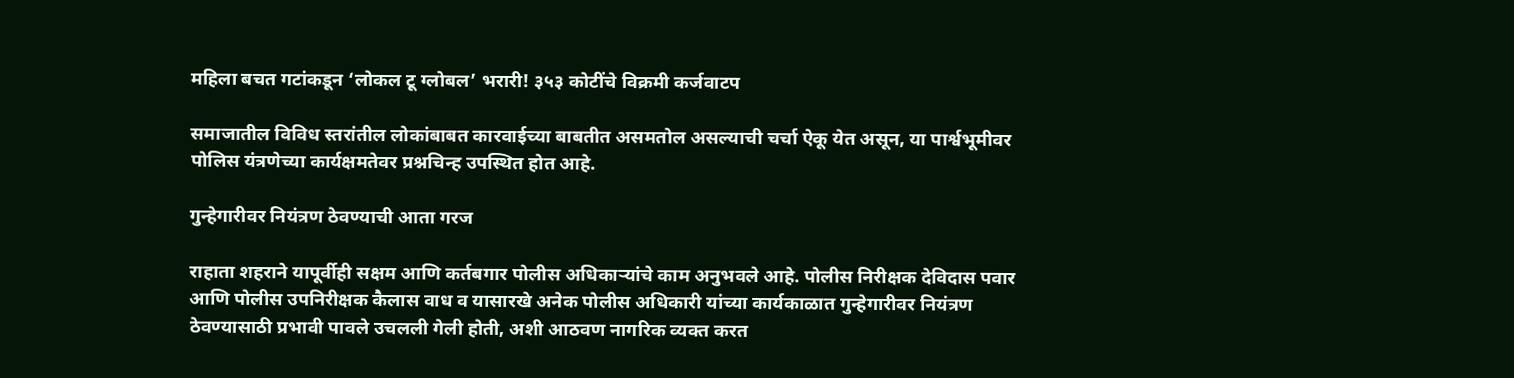महिला बचत गटांकडून ‘लोकल टू ग्लोबल’ भरारी! ३५३ कोटींचे विक्रमी कर्जवाटप

समाजातील विविध स्तरांतील लोकांबाबत कारवाईच्या बाबतीत असमतोल असल्याची चर्चा ऐकू येत असून, या पार्श्वभूमीवर पोलिस यंत्रणेच्या कार्यक्षमतेवर प्रश्नचिन्ह उपस्थित होत आहे.

गुन्हेगारीवर नियंत्रण ठेवण्याची आता गरज

राहाता शहराने यापूर्वीही सक्षम आणि कर्तबगार पोलीस अधिकाऱ्यांचे काम अनुभवले आहे. पोलीस निरीक्षक देविदास पवार आणि पोलीस उपनिरीक्षक कैलास वाध व यासारखे अनेक पोलीस अधिकारी यांच्या कार्यकाळात गुन्हेगारीवर नियंत्रण ठेवण्यासाठी प्रभावी पावले उचलली गेली होती, अशी आठवण नागरिक व्यक्त करत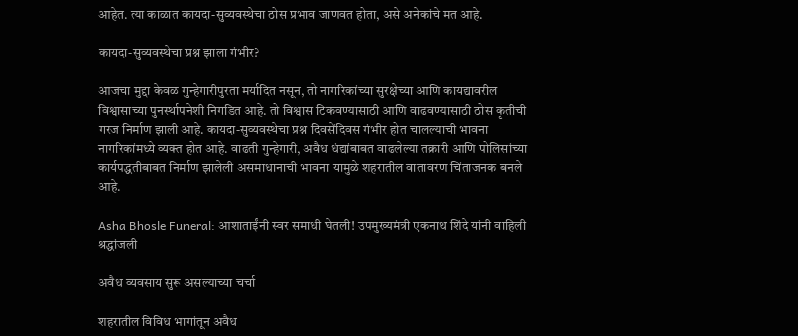आहेत. त्या काळात कायदा-सुव्यवस्थेचा ठोस प्रभाव जाणवत होता, असे अनेकांचे मत आहे.

कायदा-सुव्यवस्थेचा प्रश्न झाला गंभीर?

आजचा मुद्दा केवळ गुन्हेगारीपुरता मर्यादित नसून, तो नागरिकांच्या सुरक्षेच्या आणि कायद्यावरील विश्वासाच्या पुनर्स्थापनेशी निगडित आहे. तो विश्वास टिकवण्यासाठी आणि वाढवण्यासाठी ठोस कृतीची गरज निर्माण झाली आहे. कायदा-सुव्यवस्थेचा प्रश्न दिवसेंदिवस गंभीर होत चालल्याची भावना नागरिकांमध्ये व्यक्त होत आहे. वाढती गुन्हेगारी, अवैध धंद्यांबाबत वाढलेल्या तक्रारी आणि पोलिसांच्या कार्यपद्धतीबाबत निर्माण झालेली असमाधानाची भावना यामुळे शहरातील वातावरण चिंताजनक बनले आहे.

Asha Bhosle Funeral: आशाताईंनी स्वर समाधी घेतली! उपमुख्यमंत्री एकनाथ शिंदे यांनी वाहिली श्रद्धांजली

अवैध व्यवसाय सुरू असल्याच्या चर्चा

शहरातील विविध भागांतून अवैध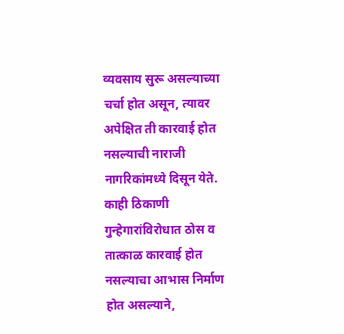व्यवसाय सुरू असल्याच्या चर्चा होत असून, त्यावर अपेक्षित ती कारवाई होत नसल्याची नाराजी नागरिकांमध्ये दिसून येते. काही ठिकाणी गुन्हेगारांविरोधात ठोस व तात्काळ कारवाई होत नसल्याचा आभास निर्माण होत असल्याने,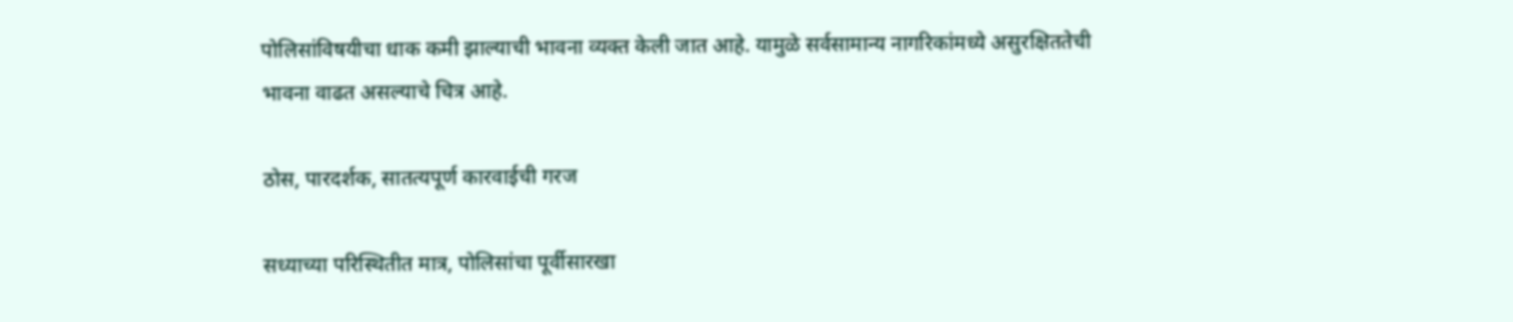पोलिसांविषयीचा धाक कमी झाल्याची भावना व्यक्त केली जात आहे. यामुळे सर्वसामान्य नागरिकांमध्ये असुरक्षिततेची भावना वाढत असल्याचे चित्र आहे.

ठोस, पारदर्शक, सातत्यपूर्ण कारवाईची गरज

सध्याच्या परिस्थितीत मात्र, पोलिसांचा पूर्वीसारखा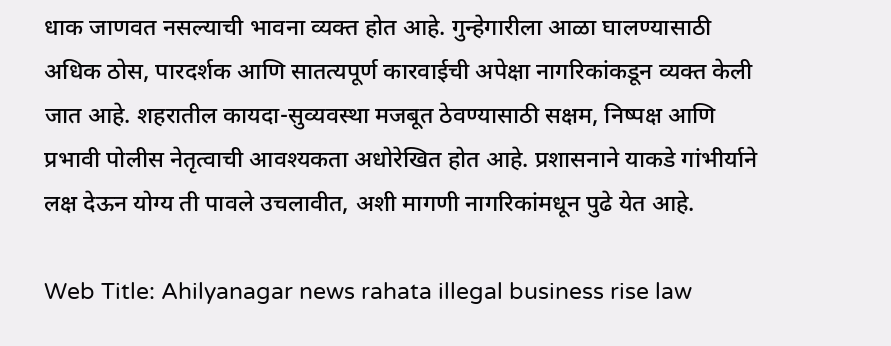धाक जाणवत नसल्याची भावना व्यक्त होत आहे. गुन्हेगारीला आळा घालण्यासाठी अधिक ठोस, पारदर्शक आणि सातत्यपूर्ण कारवाईची अपेक्षा नागरिकांकडून व्यक्त केली जात आहे. शहरातील कायदा-सुव्यवस्था मजबूत ठेवण्यासाठी सक्षम, निष्पक्ष आणि प्रभावी पोलीस नेतृत्वाची आवश्यकता अधोरेखित होत आहे. प्रशासनाने याकडे गांभीर्याने लक्ष देऊन योग्य ती पावले उचलावीत, अशी मागणी नागरिकांमधून पुढे येत आहे.

Web Title: Ahilyanagar news rahata illegal business rise law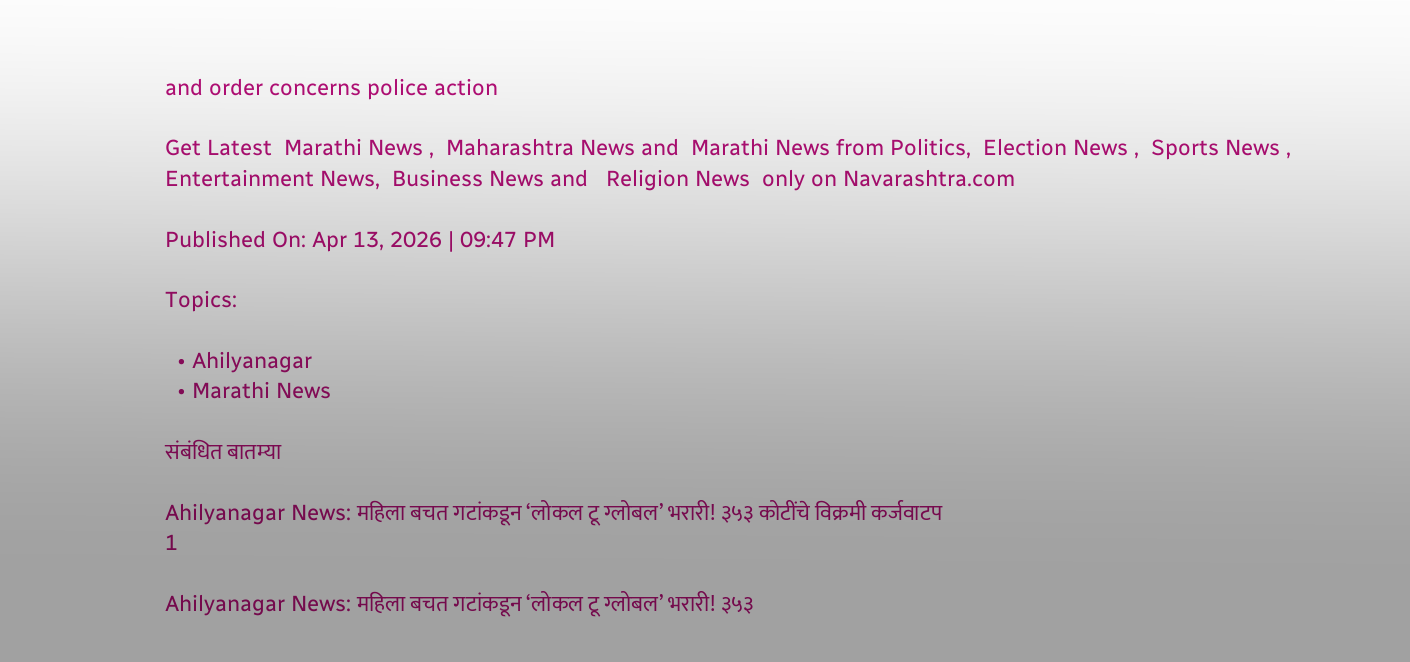and order concerns police action

Get Latest  Marathi News ,  Maharashtra News and  Marathi News from Politics,  Election News ,  Sports News ,  Entertainment News,  Business News and   Religion News  only on Navarashtra.com

Published On: Apr 13, 2026 | 09:47 PM

Topics:

  • Ahilyanagar
  • Marathi News

संबंधित बातम्या

Ahilyanagar News: महिला बचत गटांकडून ‘लोकल टू ग्लोबल’ भरारी! ३५३ कोटींचे विक्रमी कर्जवाटप
1

Ahilyanagar News: महिला बचत गटांकडून ‘लोकल टू ग्लोबल’ भरारी! ३५३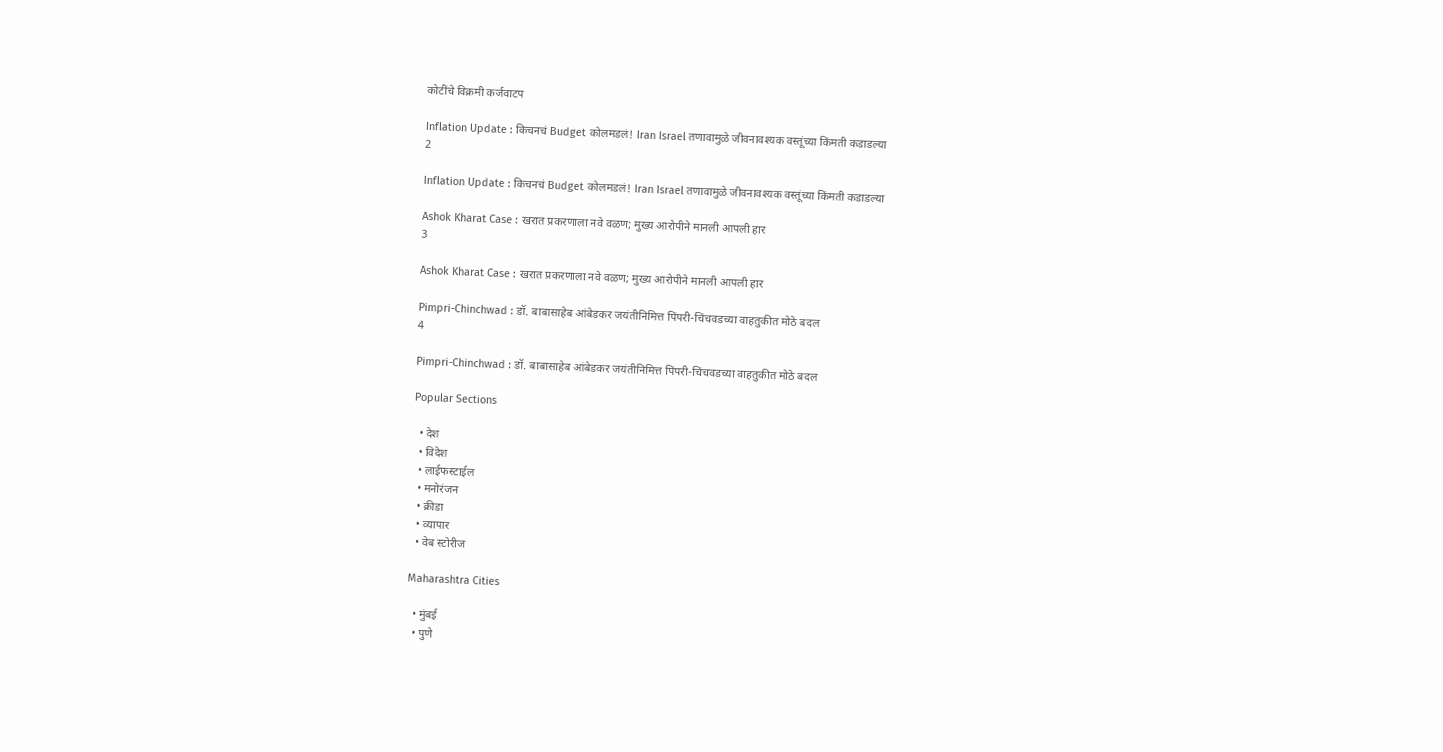कोटींचे विक्रमी कर्जवाटप

Inflation Update : किचनचं Budget कोलमडलं! Iran Israel तणावामुळे जीवनावश्यक वस्तूंच्या किंमती कडाडल्या
2

Inflation Update : किचनचं Budget कोलमडलं! Iran Israel तणावामुळे जीवनावश्यक वस्तूंच्या किंमती कडाडल्या

Ashok Kharat Case : खरात प्रकरणाला नवे वळण; मुख्य आरोपीने मानली आपली हार
3

Ashok Kharat Case : खरात प्रकरणाला नवे वळण; मुख्य आरोपीने मानली आपली हार

Pimpri-Chinchwad : डॉ. बाबासाहेब आंबेडकर जयंतीनिमित्त पिंपरी-चिंचवडच्या वाहतुकीत मोठे बदल
4

Pimpri-Chinchwad : डॉ. बाबासाहेब आंबेडकर जयंतीनिमित्त पिंपरी-चिंचवडच्या वाहतुकीत मोठे बदल

Popular Sections

  • देश
  • विदेश
  • लाईफस्टाईल
  • मनोरंजन
  • क्रीडा
  • व्यापार
  • वेब स्टोरीज

Maharashtra Cities

  • मुंबई
  • पुणे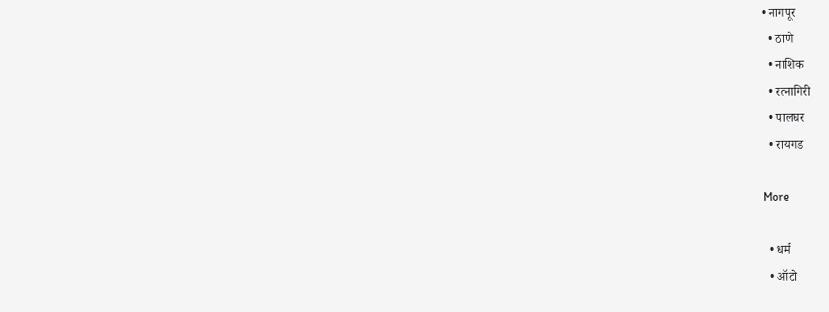• नागपूर
  • ठाणे
  • नाशिक
  • रत्नागिरी
  • पालघर
  • रायगड

More

  • धर्म
  • ऑटो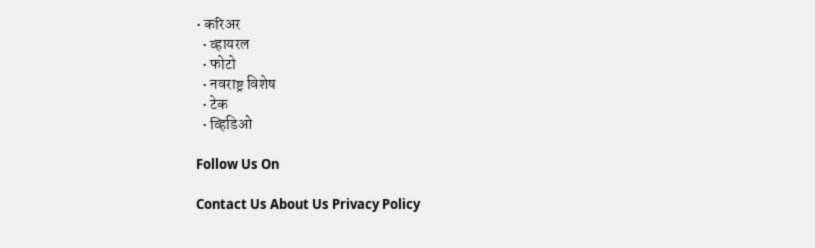• करिअर
  • व्हायरल
  • फोटो
  • नवराष्ट्र विशेष
  • टेक
  • व्हिडिओ

Follow Us On

Contact Us About Us Privacy Policy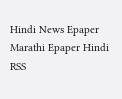Hindi News Epaper Marathi Epaper Hindi RSS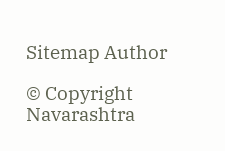Sitemap Author

© Copyright Navarashtra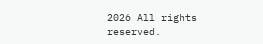2026 All rights reserved.